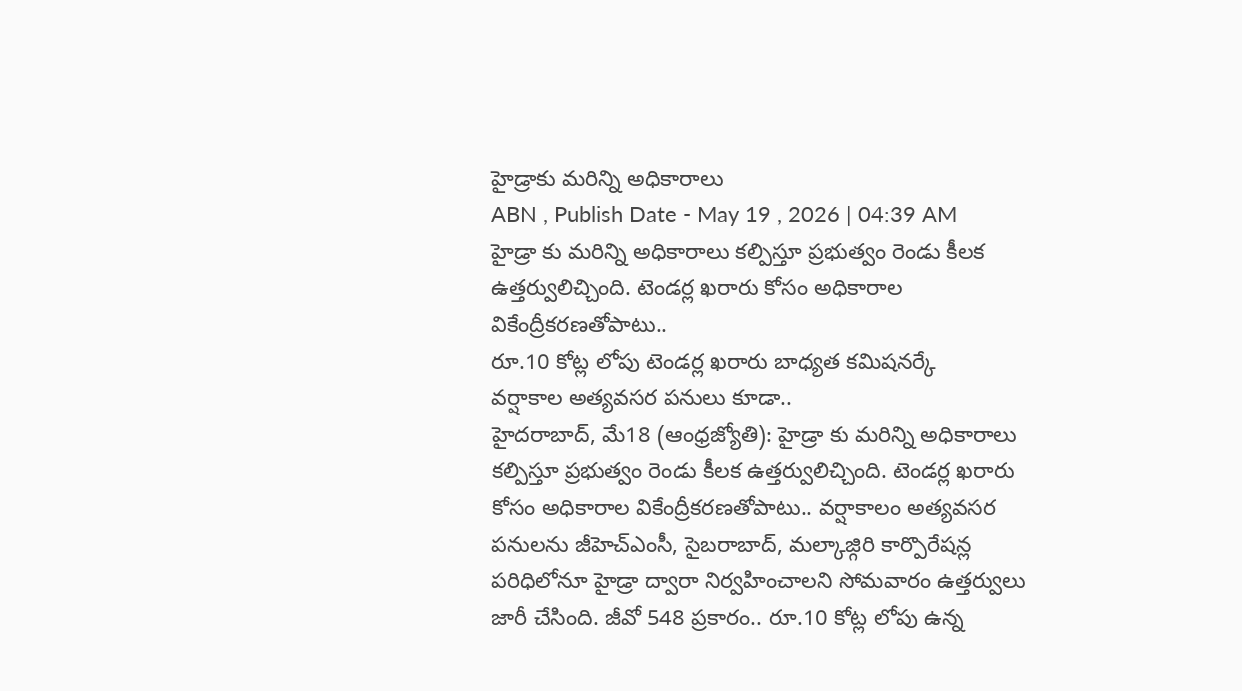హైడ్రాకు మరిన్ని అధికారాలు
ABN , Publish Date - May 19 , 2026 | 04:39 AM
హైడ్రా కు మరిన్ని అధికారాలు కల్పిస్తూ ప్రభుత్వం రెండు కీలక ఉత్తర్వులిచ్చింది. టెండర్ల ఖరారు కోసం అధికారాల వికేంద్రీకరణతోపాటు..
రూ.10 కోట్ల లోపు టెండర్ల ఖరారు బాధ్యత కమిషనర్కే
వర్షాకాల అత్యవసర పనులు కూడా..
హైదరాబాద్, మే18 (ఆంధ్రజ్యోతి): హైడ్రా కు మరిన్ని అధికారాలు కల్పిస్తూ ప్రభుత్వం రెండు కీలక ఉత్తర్వులిచ్చింది. టెండర్ల ఖరారు కోసం అధికారాల వికేంద్రీకరణతోపాటు.. వర్షాకాలం అత్యవసర పనులను జీహెచ్ఎంసీ, సైబరాబాద్, మల్కాజ్గిరి కార్పొరేషన్ల పరిధిలోనూ హైడ్రా ద్వారా నిర్వహించాలని సోమవారం ఉత్తర్వులు జారీ చేసింది. జీవో 548 ప్రకారం.. రూ.10 కోట్ల లోపు ఉన్న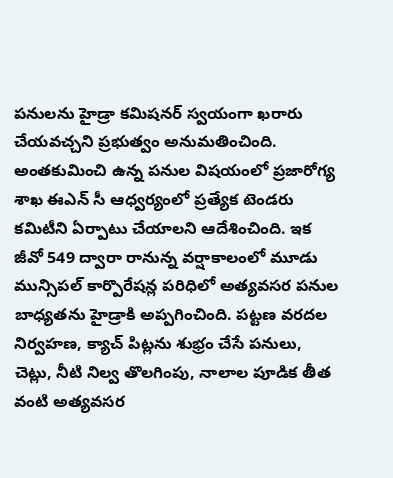పనులను హైడ్రా కమిషనర్ స్వయంగా ఖరారు చేయవచ్చని ప్రభుత్వం అనుమతించింది. అంతకుమించి ఉన్న పనుల విషయంలో ప్రజారోగ్య శాఖ ఈఎన్ సీ ఆధ్వర్యంలో ప్రత్యేక టెండరు కమిటీని ఏర్పాటు చేయాలని ఆదేశించింది. ఇక జీవో 549 ద్వారా రానున్న వర్షాకాలంలో మూడు మున్సిపల్ కార్పొరేషన్ల పరిధిలో అత్యవసర పనుల బాధ్యతను హైడ్రాకి అప్పగించింది. పట్టణ వరదల నిర్వహణ, క్యాచ్ పిట్లను శుభ్రం చేసే పనులు, చెట్లు, నీటి నిల్వ తొలగింపు, నాలాల పూడిక తీత వంటి అత్యవసర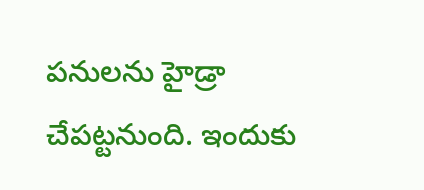పనులను హైడ్రా చేపట్టనుంది. ఇందుకు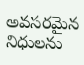అవసరమైన నిధులను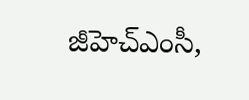జీహెచ్ఎంసీ,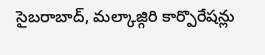సైబరాబాద్, మల్కాజ్గిరి కార్పొరేషన్లు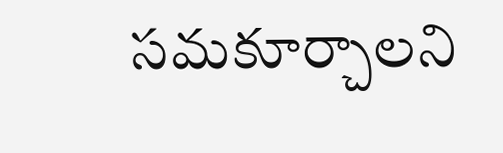సమకూర్చాలని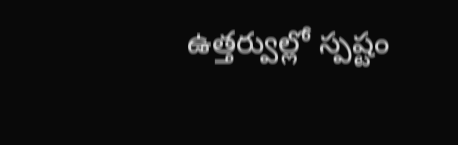ఉత్తర్వుల్లో స్పష్టం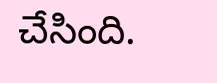చేసింది.